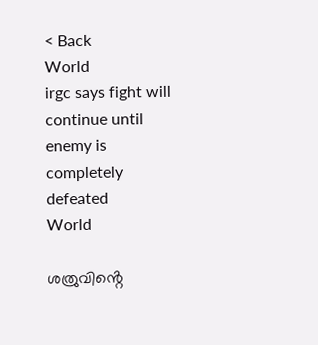< Back
World
irgc says fight will continue until enemy is completely defeated
World

ശത്രുവിൻ്റെ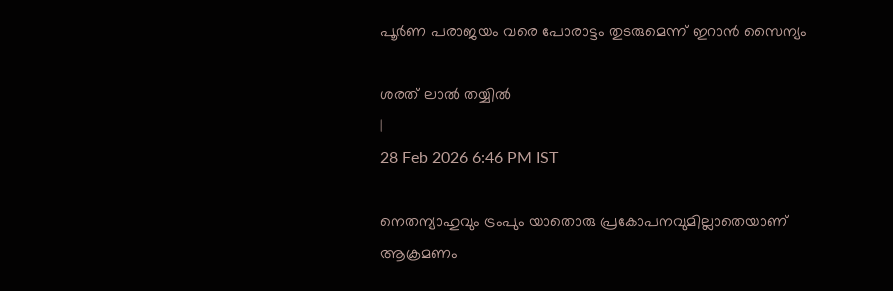പൂര്‍ണ പരാജയം വരെ പോരാട്ടം തുടരുമെന്ന് ഇറാന്‍ സൈന്യം

ശരത് ലാൽ തയ്യിൽ
|
28 Feb 2026 6:46 PM IST

നെതന്യാഹുവും ട്രംപും യാതൊരു പ്രകോപനവുമില്ലാതെയാണ് ആക്രമണം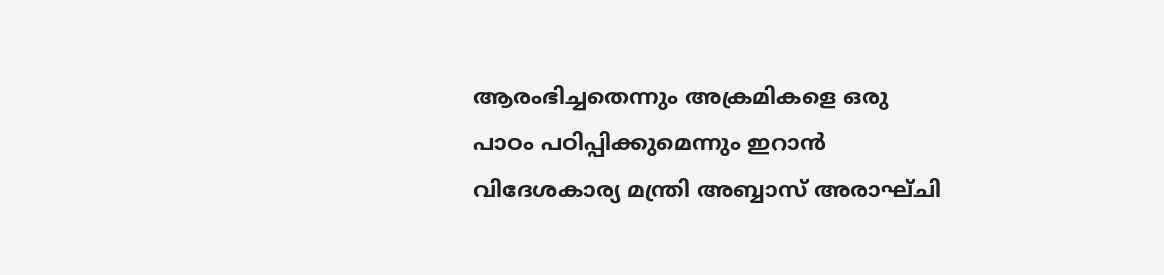ആരംഭിച്ചതെന്നും അക്രമികളെ ഒരു പാഠം പഠിപ്പിക്കുമെന്നും ഇറാന്‍ വിദേശകാര്യ മന്ത്രി അബ്ബാസ് അരാഘ്ചി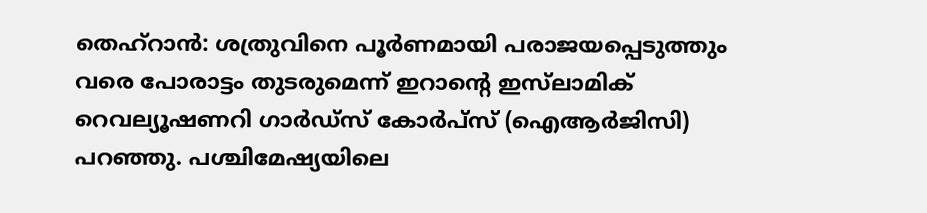തെഹ്‌റാന്‍: ശത്രുവിനെ പൂര്‍ണമായി പരാജയപ്പെടുത്തും വരെ പോരാട്ടം തുടരുമെന്ന് ഇറാന്റെ ഇസ്‌ലാമിക് റെവല്യൂഷണറി ഗാര്‍ഡ്‌സ് കോര്‍പ്‌സ് (ഐആര്‍ജിസി) പറഞ്ഞു. പശ്ചിമേഷ്യയിലെ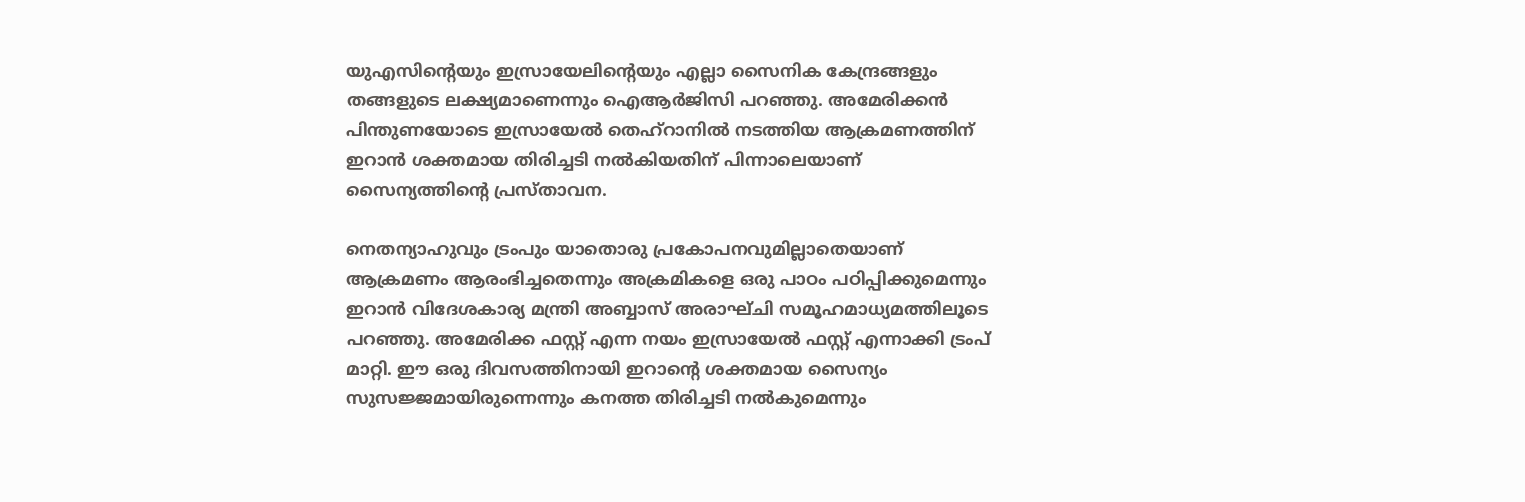യുഎസിന്റെയും ഇസ്രായേലിന്റെയും എല്ലാ സൈനിക കേന്ദ്രങ്ങളും തങ്ങളുടെ ലക്ഷ്യമാണെന്നും ഐആര്‍ജിസി പറഞ്ഞു. അമേരിക്കന്‍ പിന്തുണയോടെ ഇസ്രായേല്‍ തെഹ്‌റാനില്‍ നടത്തിയ ആക്രമണത്തിന് ഇറാന്‍ ശക്തമായ തിരിച്ചടി നല്‍കിയതിന് പിന്നാലെയാണ് സൈന്യത്തിന്റെ പ്രസ്താവന.

നെതന്യാഹുവും ട്രംപും യാതൊരു പ്രകോപനവുമില്ലാതെയാണ് ആക്രമണം ആരംഭിച്ചതെന്നും അക്രമികളെ ഒരു പാഠം പഠിപ്പിക്കുമെന്നും ഇറാന്‍ വിദേശകാര്യ മന്ത്രി അബ്ബാസ് അരാഘ്ചി സമൂഹമാധ്യമത്തിലൂടെ പറഞ്ഞു. അമേരിക്ക ഫസ്റ്റ് എന്ന നയം ഇസ്രായേല്‍ ഫസ്റ്റ് എന്നാക്കി ട്രംപ് മാറ്റി. ഈ ഒരു ദിവസത്തിനായി ഇറാന്റെ ശക്തമായ സൈന്യം സുസജ്ജമായിരുന്നെന്നും കനത്ത തിരിച്ചടി നല്‍കുമെന്നും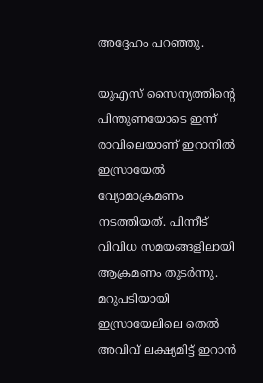അദ്ദേഹം പറഞ്ഞു.

യുഎസ് സൈന്യത്തിന്റെ പിന്തുണയോടെ ഇന്ന് രാവിലെയാണ് ഇറാനില്‍ ഇസ്രായേല്‍ വ്യോമാക്രമണം നടത്തിയത്. പിന്നീട് വിവിധ സമയങ്ങളിലായി ആക്രമണം തുടര്‍ന്നു. മറുപടിയായി ഇസ്രായേലിലെ തെല്‍ അവിവ് ലക്ഷ്യമിട്ട് ഇറാന്‍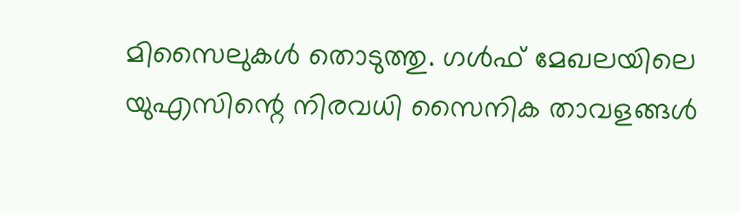മിസൈലുകള്‍ തൊടുത്തു. ഗള്‍ഫ് മേഖലയിലെ യുഎസിന്റെ നിരവധി സൈനിക താവളങ്ങള്‍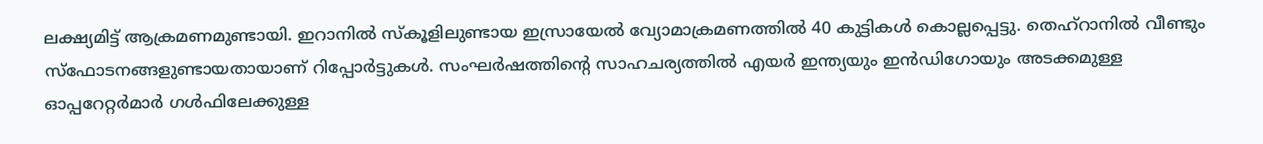ലക്ഷ്യമിട്ട് ആക്രമണമുണ്ടായി. ഇറാനില്‍ സ്‌കൂളിലുണ്ടായ ഇസ്രായേല്‍ വ്യോമാക്രമണത്തില്‍ 40 കുട്ടികള്‍ കൊല്ലപ്പെട്ടു. തെഹ്റാനില്‍ വീണ്ടും സ്ഫോടനങ്ങളുണ്ടായതായാണ് റിപ്പോര്‍ട്ടുകള്‍. സംഘര്‍ഷത്തിന്റെ സാഹചര്യത്തില്‍ എയര്‍ ഇന്ത്യയും ഇന്‍ഡിഗോയും അടക്കമുള്ള ഓപ്പറേറ്റര്‍മാര്‍ ഗള്‍ഫിലേക്കുള്ള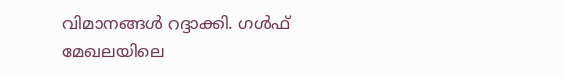വിമാനങ്ങള്‍ റദ്ദാക്കി. ഗള്‍ഫ് മേഖലയിലെ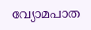വ്യോമപാത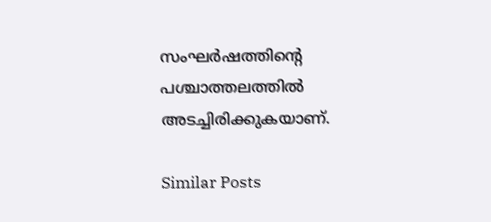സംഘര്‍ഷത്തിന്റെ പശ്ചാത്തലത്തില്‍ അടച്ചിരിക്കുകയാണ്.

Similar Posts